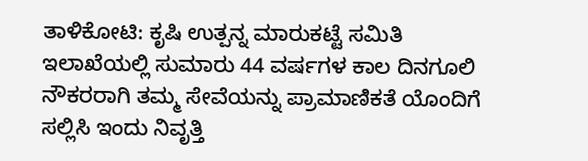ತಾಳಿಕೋಟಿ: ಕೃಷಿ ಉತ್ಪನ್ನ ಮಾರುಕಟ್ಟೆ ಸಮಿತಿ ಇಲಾಖೆಯಲ್ಲಿ ಸುಮಾರು 44 ವರ್ಷಗಳ ಕಾಲ ದಿನಗೂಲಿ ನೌಕರರಾಗಿ ತಮ್ಮ ಸೇವೆಯನ್ನು ಪ್ರಾಮಾಣಿಕತೆ ಯೊಂದಿಗೆ ಸಲ್ಲಿಸಿ ಇಂದು ನಿವೃತ್ತಿ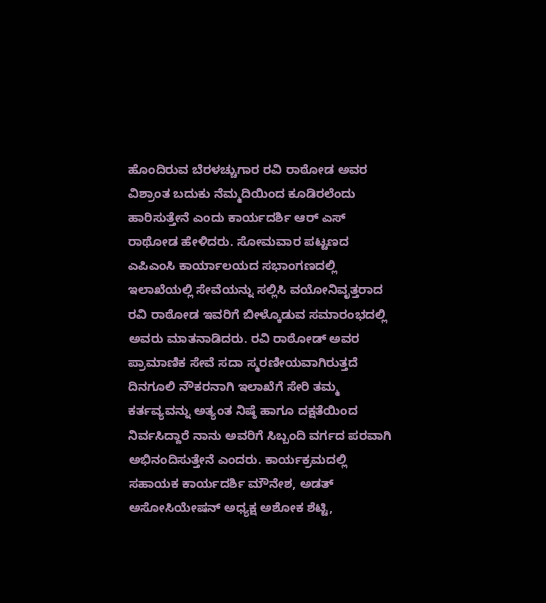ಹೊಂದಿರುವ ಬೆರಳಚ್ಚುಗಾರ ರವಿ ರಾಠೋಡ ಅವರ ವಿಶ್ರಾಂತ ಬದುಕು ನೆಮ್ಮದಿಯಿಂದ ಕೂಡಿರಲೆಂದು ಹಾರಿಸುತ್ತೇನೆ ಎಂದು ಕಾರ್ಯದರ್ಶಿ ಆರ್ ಎಸ್ ರಾಥೋಡ ಹೇಳಿದರು. ಸೋಮವಾರ ಪಟ್ಟಣದ ಎಪಿಎಂಸಿ ಕಾರ್ಯಾಲಯದ ಸಭಾಂಗಣದಲ್ಲಿ ಇಲಾಖೆಯಲ್ಲಿ ಸೇವೆಯನ್ನು ಸಲ್ಲಿಸಿ ವಯೋನಿವೃತ್ತರಾದ ರವಿ ರಾಠೋಡ ಇವರಿಗೆ ಬೀಳ್ಕೊಡುವ ಸಮಾರಂಭದಲ್ಲಿ ಅವರು ಮಾತನಾಡಿದರು. ರವಿ ರಾಠೋಡ್ ಅವರ ಪ್ರಾಮಾಣಿಕ ಸೇವೆ ಸದಾ ಸ್ಮರಣೀಯವಾಗಿರುತ್ತದೆ ದಿನಗೂಲಿ ನೌಕರನಾಗಿ ಇಲಾಖೆಗೆ ಸೇರಿ ತಮ್ಮ ಕರ್ತವ್ಯವನ್ನು ಅತ್ಯಂತ ನಿಷ್ಠೆ ಹಾಗೂ ದಕ್ಷತೆಯಿಂದ ನಿರ್ವಸಿದ್ದಾರೆ ನಾನು ಅವರಿಗೆ ಸಿಬ್ಬಂದಿ ವರ್ಗದ ಪರವಾಗಿ ಅಭಿನಂದಿಸುತ್ತೇನೆ ಎಂದರು. ಕಾರ್ಯಕ್ರಮದಲ್ಲಿ ಸಹಾಯಕ ಕಾರ್ಯದರ್ಶಿ ಮೌನೇಶ, ಅಡತ್ ಅಸೋಸಿಯೇಷನ್ ಅಧ್ಯಕ್ಷ ಅಶೋಕ ಶೆಟ್ಟಿ,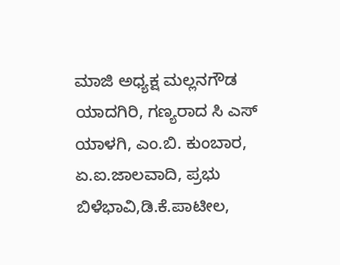ಮಾಜಿ ಅಧ್ಯಕ್ಷ ಮಲ್ಲನಗೌಡ ಯಾದಗಿರಿ, ಗಣ್ಯರಾದ ಸಿ ಎಸ್ ಯಾಳಗಿ, ಎಂ.ಬಿ. ಕುಂಬಾರ, ಏ.ಐ.ಜಾಲವಾದಿ, ಪ್ರಭು ಬಿಳೆಭಾವಿ,ಡಿ.ಕೆ.ಪಾಟೀಲ,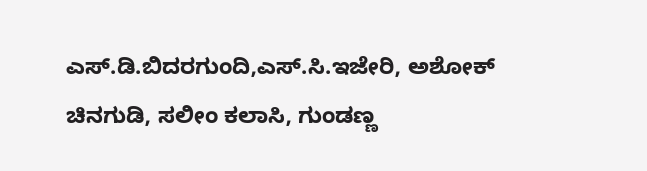ಎಸ್.ಡಿ.ಬಿದರಗುಂದಿ,ಎಸ್.ಸಿ.ಇಜೇರಿ, ಅಶೋಕ್ ಚಿನಗುಡಿ, ಸಲೀಂ ಕಲಾಸಿ, ಗುಂಡಣ್ಣ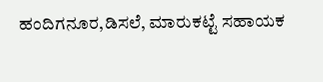ಹಂದಿಗನೂರ,ಡಿಸಲೆ, ಮಾರುಕಟ್ಟೆ ಸಹಾಯಕ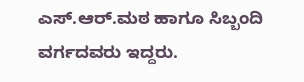ಎಸ್.ಆರ್.ಮಠ ಹಾಗೂ ಸಿಬ್ಬಂದಿ ವರ್ಗದವರು ಇದ್ದರು.